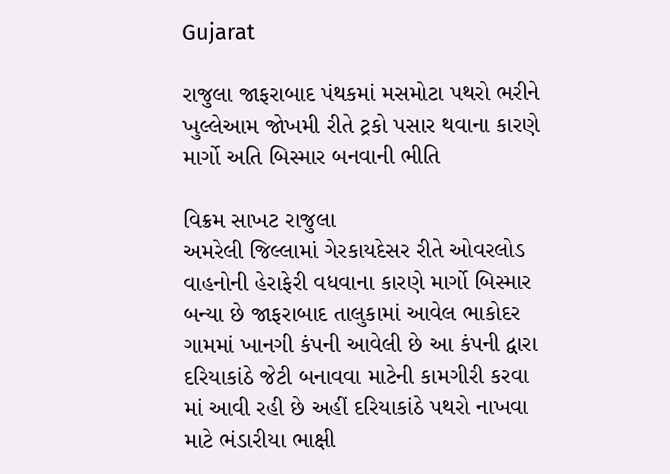Gujarat

રાજુલા જાફરાબાદ પંથકમાં મસમોટા પથરો ભરીને ખુલ્લેઆમ જોખમી રીતે ટ્રકો પસાર થવાના કારણે માર્ગો અતિ બિસ્માર બનવાની ભીતિ

વિક્રમ સાખટ રાજુલા
અમરેલી જિલ્લામાં ગેરકાયદેસર રીતે ઓવરલોડ વાહનોની હેરાફેરી વધવાના કારણે માર્ગો બિસ્માર બન્યા છે જાફરાબાદ તાલુકામાં આવેલ ભાકોદર ગામમાં ખાનગી કંપની આવેલી છે આ કંપની દ્વારા દરિયાકાંઠે જેટી બનાવવા માટેની કામગીરી કરવા માં આવી રહી છે અહીં દરિયાકાંઠે પથરો નાખવા માટે ભંડારીયા ભાક્ષી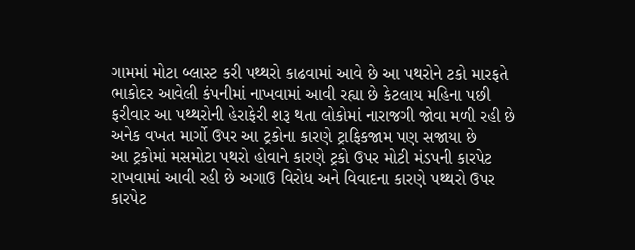ગામમાં મોટા બ્લાસ્ટ કરી પથ્થરો કાઢવામાં આવે છે આ પથરોને ટકો મારફતે ભાકોદર આવેલી કંપનીમાં નાખવામાં આવી રહ્યા છે કેટલાય મહિના પછી ફરીવાર આ પથ્થરોની હેરાફેરી શરૂ થતા લોકોમાં નારાજગી જોવા મળી રહી છે અનેક વખત માર્ગો ઉપર આ ટ્રકોના કારણે ટ્રાફિકજામ પણ સજાયા છે
આ ટ્રકોમાં મસમોટા પથરો હોવાને કારણે ટ્રકો ઉપર મોટી મંડપની કારપેટ રાખવામાં આવી રહી છે અગાઉ વિરોધ અને વિવાદના કારણે પથ્થરો ઉપર કારપેટ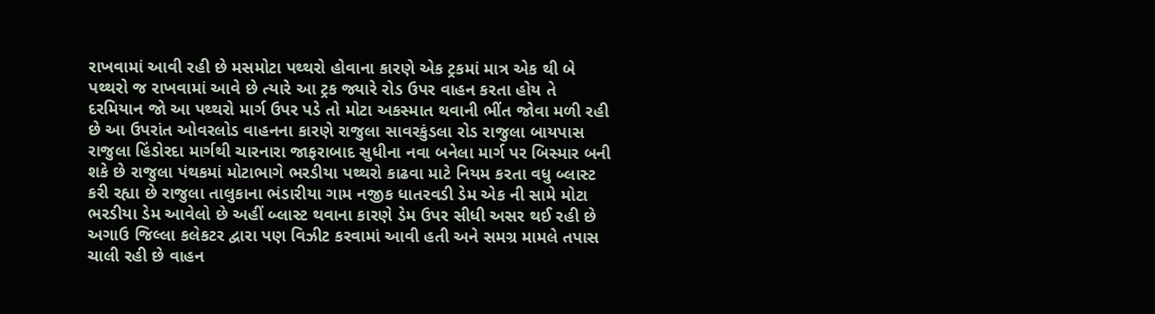રાખવામાં આવી રહી છે મસમોટા પથ્થરો હોવાના કારણે એક ટ્રકમાં માત્ર એક થી બે પથ્થરો જ રાખવામાં આવે છે ત્યારે આ ટ્રક જ્યારે રોડ ઉપર વાહન કરતા હોય તે દરમિયાન જો આ પથ્થરો માર્ગ ઉપર પડે તો મોટા અકસ્માત થવાની ભીંત જોવા મળી રહી છે આ ઉપરાંત ઓવરલોડ વાહનના કારણે રાજુલા સાવરકુંડલા રોડ રાજુલા બાયપાસ રાજુલા હિંડોરદા માર્ગથી ચારનારા જાફરાબાદ સુધીના નવા બનેલા માર્ગ પર બિસ્માર બની શકે છે રાજુલા પંથકમાં મોટાભાગે ભરડીયા પથ્થરો કાઢવા માટે નિયમ કરતા વધુ બ્લાસ્ટ કરી રહ્યા છે રાજુલા તાલુકાના ભંડારીયા ગામ નજીક ધાતરવડી ડેમ એક ની સામે મોટા ભરડીયા ડેમ આવેલો છે અહીં બ્લાસ્ટ થવાના કારણે ડેમ ઉપર સીધી અસર થઈ રહી છે અગાઉ જિલ્લા કલેકટર દ્વારા પણ વિઝીટ કરવામાં આવી હતી અને સમગ્ર મામલે તપાસ ચાલી રહી છે વાહન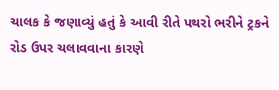ચાલક કે જણાવ્યું હતું કે આવી રીતે પથરો ભરીને ટ્રકને રોડ ઉપર ચલાવવાના કારણે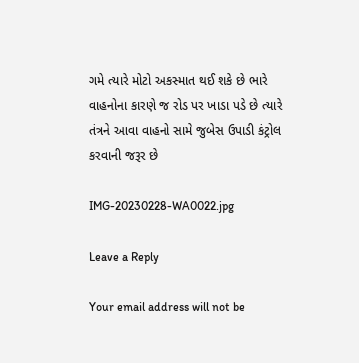ગમે ત્યારે મોટો અકસ્માત થઈ શકે છે ભારે વાહનોના કારણે જ રોડ પર ખાડા પડે છે ત્યારે તંત્રને આવા વાહનો સામે જુબેસ ઉપાડી કંટ્રોલ કરવાની જરૂર છે

IMG-20230228-WA0022.jpg

Leave a Reply

Your email address will not be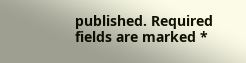published. Required fields are marked *